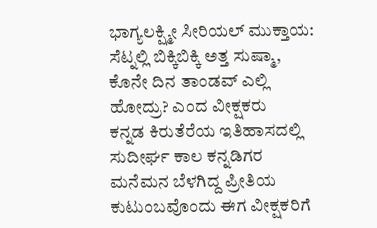ಭಾಗ್ಯಲಕ್ಷ್ಮೀ ಸೀರಿಯಲ್ ಮುಕ್ತಾಯ: ಸೆಟ್ನಲ್ಲಿ ಬಿಕ್ಕಿಬಿಕ್ಕಿ ಅತ್ತ ಸುಷ್ಮಾ, ಕೊನೇ ದಿನ ತಾಂಡವ್ ಎಲ್ಲಿ ಹೋದ್ರು? ಎಂದ ವೀಕ್ಷಕರು
ಕನ್ನಡ ಕಿರುತೆರೆಯ ಇತಿಹಾಸದಲ್ಲಿ ಸುದೀರ್ಘ ಕಾಲ ಕನ್ನಡಿಗರ ಮನೆಮನ ಬೆಳಗಿದ್ದ ಪ್ರೀತಿಯ ಕುಟುಂಬವೊಂದು ಈಗ ವೀಕ್ಷಕರಿಗೆ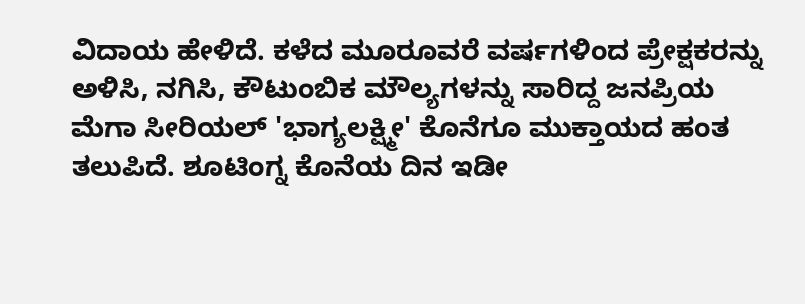ವಿದಾಯ ಹೇಳಿದೆ. ಕಳೆದ ಮೂರೂವರೆ ವರ್ಷಗಳಿಂದ ಪ್ರೇಕ್ಷಕರನ್ನು ಅಳಿಸಿ, ನಗಿಸಿ, ಕೌಟುಂಬಿಕ ಮೌಲ್ಯಗಳನ್ನು ಸಾರಿದ್ದ ಜನಪ್ರಿಯ ಮೆಗಾ ಸೀರಿಯಲ್ 'ಭಾಗ್ಯಲಕ್ಷ್ಮೀ' ಕೊನೆಗೂ ಮುಕ್ತಾಯದ ಹಂತ ತಲುಪಿದೆ. ಶೂಟಿಂಗ್ನ ಕೊನೆಯ ದಿನ ಇಡೀ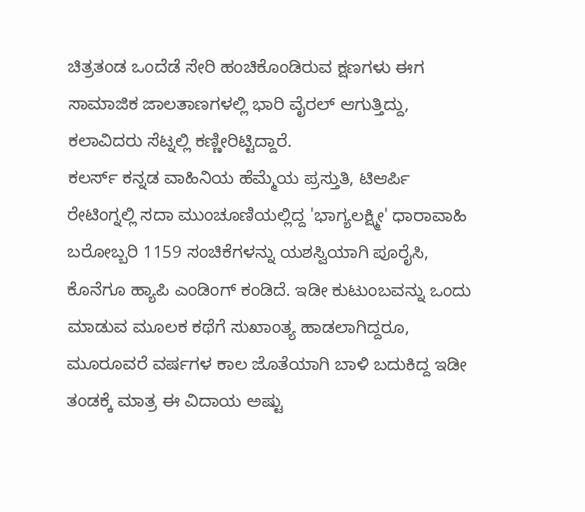ಚಿತ್ರತಂಡ ಒಂದೆಡೆ ಸೇರಿ ಹಂಚಿಕೊಂಡಿರುವ ಕ್ಷಣಗಳು ಈಗ ಸಾಮಾಜಿಕ ಜಾಲತಾಣಗಳಲ್ಲಿ ಭಾರಿ ವೈರಲ್ ಆಗುತ್ತಿದ್ದು, ಕಲಾವಿದರು ಸೆಟ್ನಲ್ಲಿ ಕಣ್ಣೀರಿಟ್ಟಿದ್ದಾರೆ.
ಕಲರ್ಸ್ ಕನ್ನಡ ವಾಹಿನಿಯ ಹೆಮ್ಮೆಯ ಪ್ರಸ್ತುತಿ, ಟಿಆರ್ಪಿ ರೇಟಿಂಗ್ನಲ್ಲಿ ಸದಾ ಮುಂಚೂಣಿಯಲ್ಲಿದ್ದ 'ಭಾಗ್ಯಲಕ್ಷ್ಮೀ' ಧಾರಾವಾಹಿ ಬರೋಬ್ಬರಿ 1159 ಸಂಚಿಕೆಗಳನ್ನು ಯಶಸ್ವಿಯಾಗಿ ಪೂರೈಸಿ, ಕೊನೆಗೂ ಹ್ಯಾಪಿ ಎಂಡಿಂಗ್ ಕಂಡಿದೆ. ಇಡೀ ಕುಟುಂಬವನ್ನು ಒಂದು ಮಾಡುವ ಮೂಲಕ ಕಥೆಗೆ ಸುಖಾಂತ್ಯ ಹಾಡಲಾಗಿದ್ದರೂ, ಮೂರೂವರೆ ವರ್ಷಗಳ ಕಾಲ ಜೊತೆಯಾಗಿ ಬಾಳಿ ಬದುಕಿದ್ದ ಇಡೀ ತಂಡಕ್ಕೆ ಮಾತ್ರ ಈ ವಿದಾಯ ಅಷ್ಟು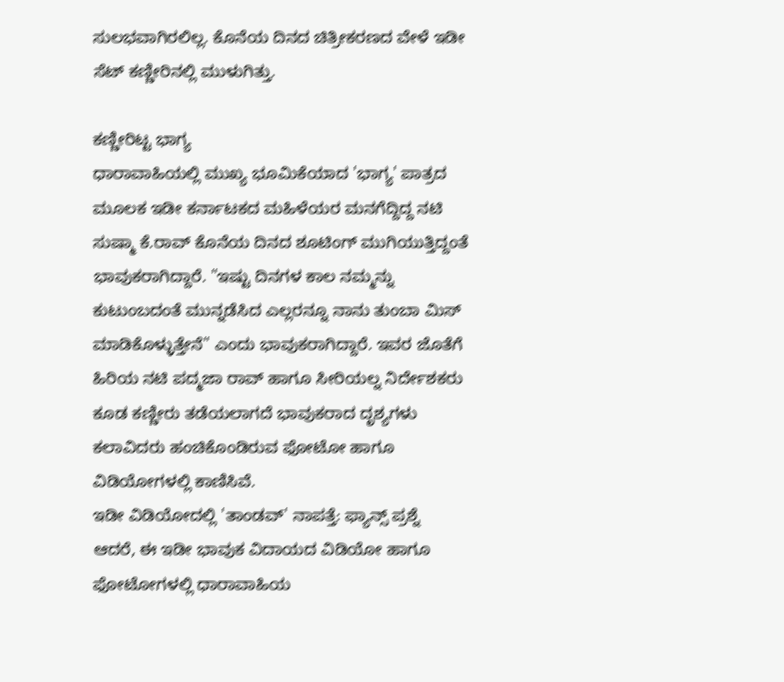ಸುಲಭವಾಗಿರಲಿಲ್ಲ. ಕೊನೆಯ ದಿನದ ಚಿತ್ರೀಕರಣದ ವೇಳೆ ಇಡೀ ಸೆಟ್ ಕಣ್ಣೀರಿನಲ್ಲಿ ಮುಳುಗಿತ್ತು.

ಕಣ್ಣೀರಿಟ್ಟ ಭಾಗ್ಯ
ಧಾರಾವಾಹಿಯಲ್ಲಿ ಮುಖ್ಯ ಭೂಮಿಕೆಯಾದ 'ಭಾಗ್ಯ' ಪಾತ್ರದ ಮೂಲಕ ಇಡೀ ಕರ್ನಾಟಕದ ಮಹಿಳೆಯರ ಮನಗೆದ್ದಿದ್ದ ನಟಿ ಸುಷ್ಮಾ ಕೆ.ರಾವ್ ಕೊನೆಯ ದಿನದ ಶೂಟಿಂಗ್ ಮುಗಿಯುತ್ತಿದ್ದಂತೆ ಭಾವುಕರಾಗಿದ್ದಾರೆ. "ಇಷ್ಟು ದಿನಗಳ ಕಾಲ ನಮ್ಮನ್ನು ಕುಟುಂಬದಂತೆ ಮುನ್ನಡೆಸಿದ ಎಲ್ಲರನ್ನೂ ನಾನು ತುಂಬಾ ಮಿಸ್ ಮಾಡಿಕೊಳ್ಳುತ್ತೇನೆ" ಎಂದು ಭಾವುಕರಾಗಿದ್ದಾರೆ. ಇವರ ಜೊತೆಗೆ ಹಿರಿಯ ನಟಿ ಪದ್ಮಜಾ ರಾವ್ ಹಾಗೂ ಸೀರಿಯಲ್ನ ನಿರ್ದೇಶಕರು ಕೂಡ ಕಣ್ಣೀರು ತಡೆಯಲಾಗದೆ ಭಾವುಕರಾದ ದೃಶ್ಯಗಳು ಕಲಾವಿದರು ಹಂಚಿಕೊಂಡಿರುವ ಫೋಟೋ ಹಾಗೂ ವಿಡಿಯೋಗಳಲ್ಲಿ ಕಾಣಿಸಿವೆ.
ಇಡೀ ವಿಡಿಯೋದಲ್ಲಿ 'ತಾಂಡವ್' ನಾಪತ್ತೆ: ಫ್ಯಾನ್ಸ್ ಪ್ರಶ್ನೆ
ಆದರೆ, ಈ ಇಡೀ ಭಾವುಕ ವಿದಾಯದ ವಿಡಿಯೋ ಹಾಗೂ ಫೋಟೋಗಳಲ್ಲಿ ಧಾರಾವಾಹಿಯ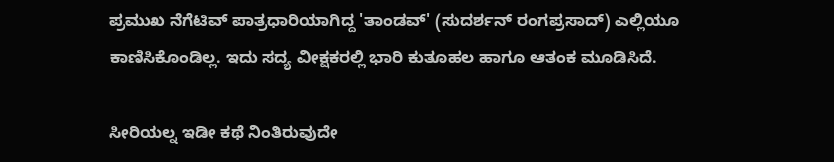ಪ್ರಮುಖ ನೆಗೆಟಿವ್ ಪಾತ್ರಧಾರಿಯಾಗಿದ್ದ 'ತಾಂಡವ್' (ಸುದರ್ಶನ್ ರಂಗಪ್ರಸಾದ್) ಎಲ್ಲಿಯೂ ಕಾಣಿಸಿಕೊಂಡಿಲ್ಲ. ಇದು ಸದ್ಯ ವೀಕ್ಷಕರಲ್ಲಿ ಭಾರಿ ಕುತೂಹಲ ಹಾಗೂ ಆತಂಕ ಮೂಡಿಸಿದೆ.

ಸೀರಿಯಲ್ನ ಇಡೀ ಕಥೆ ನಿಂತಿರುವುದೇ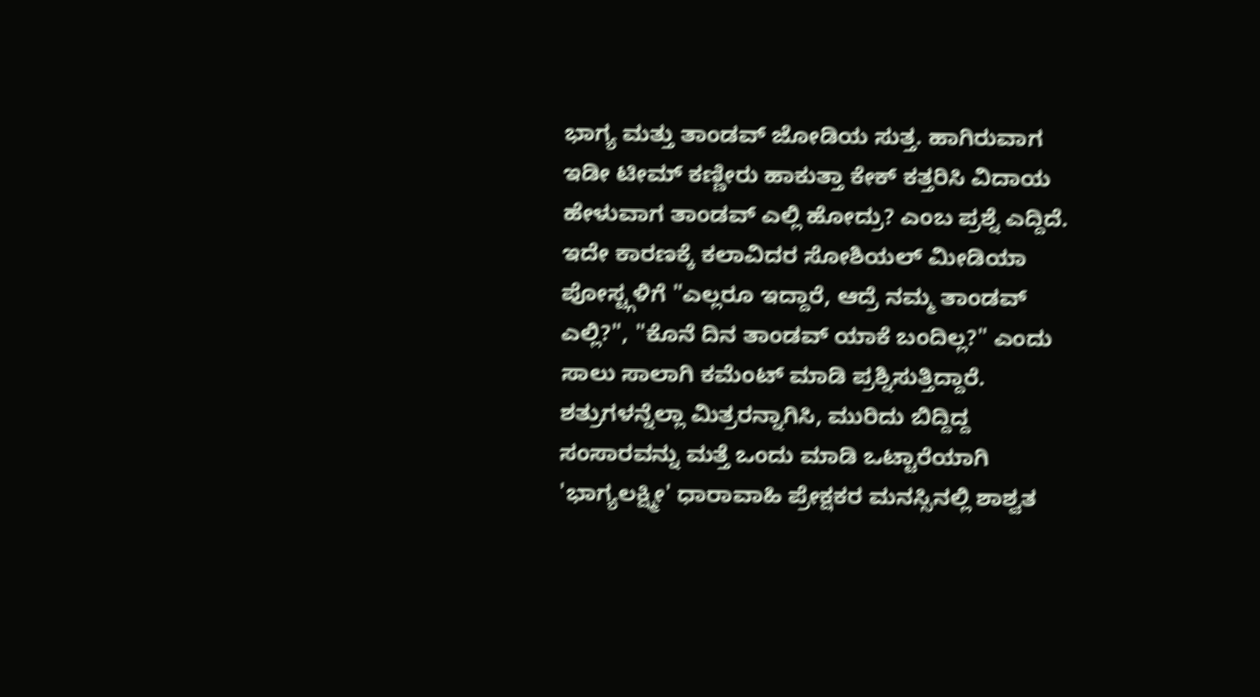ಭಾಗ್ಯ ಮತ್ತು ತಾಂಡವ್ ಜೋಡಿಯ ಸುತ್ತ. ಹಾಗಿರುವಾಗ ಇಡೀ ಟೀಮ್ ಕಣ್ಣೀರು ಹಾಕುತ್ತಾ ಕೇಕ್ ಕತ್ತರಿಸಿ ವಿದಾಯ ಹೇಳುವಾಗ ತಾಂಡವ್ ಎಲ್ಲಿ ಹೋದ್ರು? ಎಂಬ ಪ್ರಶ್ನೆ ಎದ್ದಿದೆ. ಇದೇ ಕಾರಣಕ್ಕೆ ಕಲಾವಿದರ ಸೋಶಿಯಲ್ ಮೀಡಿಯಾ ಪೋಸ್ಟ್ಗಳಿಗೆ "ಎಲ್ಲರೂ ಇದ್ದಾರೆ, ಆದ್ರೆ ನಮ್ಮ ತಾಂಡವ್ ಎಲ್ಲಿ?", "ಕೊನೆ ದಿನ ತಾಂಡವ್ ಯಾಕೆ ಬಂದಿಲ್ಲ?" ಎಂದು ಸಾಲು ಸಾಲಾಗಿ ಕಮೆಂಟ್ ಮಾಡಿ ಪ್ರಶ್ನಿಸುತ್ತಿದ್ದಾರೆ. ಶತ್ರುಗಳನ್ನೆಲ್ಲಾ ಮಿತ್ರರನ್ನಾಗಿಸಿ, ಮುರಿದು ಬಿದ್ದಿದ್ದ ಸಂಸಾರವನ್ನು ಮತ್ತೆ ಒಂದು ಮಾಡಿ ಒಟ್ಟಾರೆಯಾಗಿ 'ಭಾಗ್ಯಲಕ್ಷ್ಮೀ' ಧಾರಾವಾಹಿ ಪ್ರೇಕ್ಷಕರ ಮನಸ್ಸಿನಲ್ಲಿ ಶಾಶ್ವತ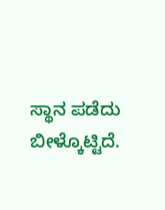ಸ್ಥಾನ ಪಡೆದು ಬೀಳ್ಕೊಟ್ಟಿದೆ.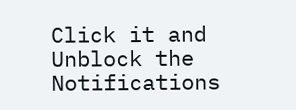Click it and Unblock the Notifications